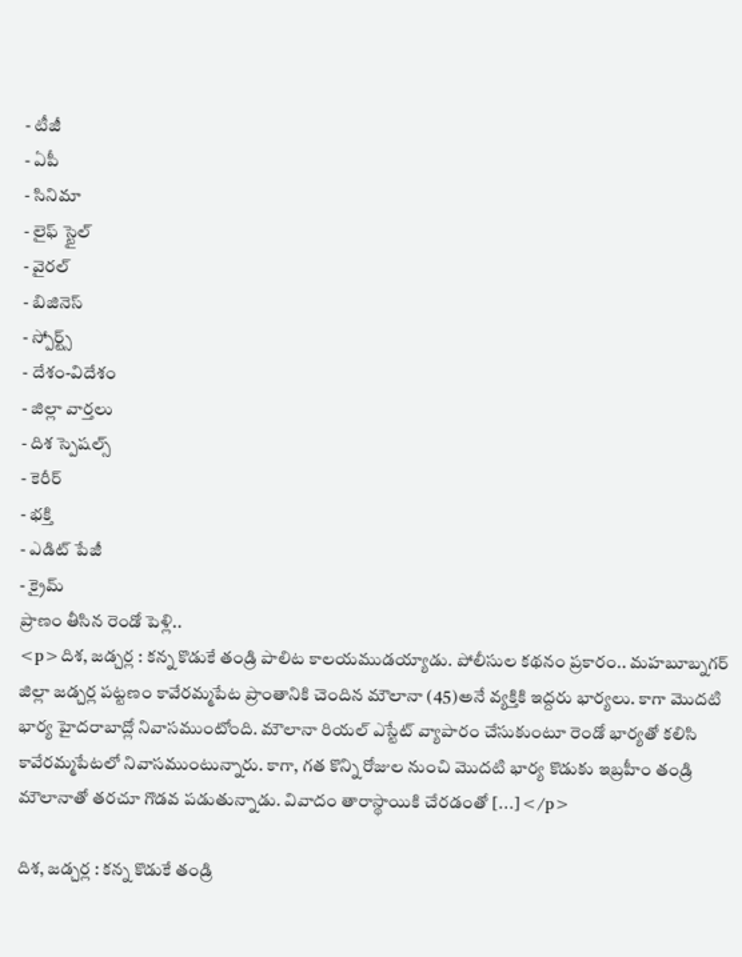- టీజీ
- ఏపీ
- సినిమా
- లైఫ్ స్టైల్
- వైరల్
- బిజినెస్
- స్పోర్ట్స్
- దేశం-విదేశం
- జిల్లా వార్తలు
- దిశ స్పెషల్స్
- కెరీర్
- భక్తి
- ఎడిట్ పేజీ
- క్రైమ్
ప్రాణం తీసిన రెండో పెళ్లి..
<p>దిశ, జడ్చర్ల : కన్న కొడుకే తండ్రి పాలిట కాలయముడయ్యాడు. పోలీసుల కథనం ప్రకారం.. మహబూబ్నగర్ జిల్లా జడ్చర్ల పట్టణం కావేరమ్మపేట ప్రాంతానికి చెందిన మౌలానా (45)అనే వ్యక్తికి ఇద్దరు భార్యలు. కాగా మొదటి భార్య హైదరాబాద్లో నివాసముంటోంది. మౌలానా రియల్ ఎస్టేట్ వ్యాపారం చేసుకుంటూ రెండో భార్యతో కలిసి కావేరమ్మపేటలో నివాసముంటున్నారు. కాగా, గత కొన్ని రోజుల నుంచి మొదటి భార్య కొడుకు ఇబ్రహీం తండ్రి మౌలానాతో తరచూ గొడవ పడుతున్నాడు. వివాదం తారాస్థాయికి చేరడంతో […]</p>

దిశ, జడ్చర్ల : కన్న కొడుకే తండ్రి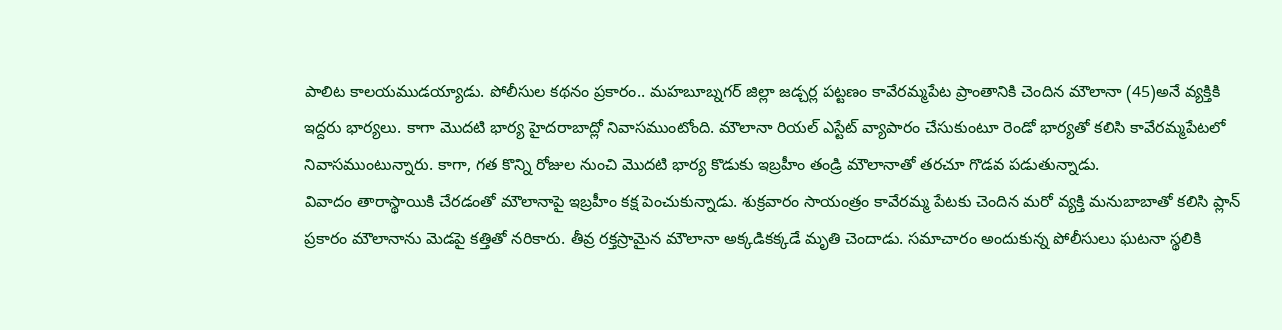పాలిట కాలయముడయ్యాడు. పోలీసుల కథనం ప్రకారం.. మహబూబ్నగర్ జిల్లా జడ్చర్ల పట్టణం కావేరమ్మపేట ప్రాంతానికి చెందిన మౌలానా (45)అనే వ్యక్తికి ఇద్దరు భార్యలు. కాగా మొదటి భార్య హైదరాబాద్లో నివాసముంటోంది. మౌలానా రియల్ ఎస్టేట్ వ్యాపారం చేసుకుంటూ రెండో భార్యతో కలిసి కావేరమ్మపేటలో నివాసముంటున్నారు. కాగా, గత కొన్ని రోజుల నుంచి మొదటి భార్య కొడుకు ఇబ్రహీం తండ్రి మౌలానాతో తరచూ గొడవ పడుతున్నాడు.
వివాదం తారాస్థాయికి చేరడంతో మౌలానాపై ఇబ్రహీం కక్ష పెంచుకున్నాడు. శుక్రవారం సాయంత్రం కావేరమ్మ పేటకు చెందిన మరో వ్యక్తి మనుబాబాతో కలిసి ప్లాన్ ప్రకారం మౌలానాను మెడపై కత్తితో నరికారు. తీవ్ర రక్తస్రామైన మౌలానా అక్కడికక్కడే మృతి చెందాడు. సమాచారం అందుకున్న పోలీసులు ఘటనా స్థలికి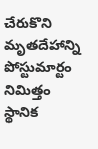చేరుకొని మృతదేహాన్ని పోస్టుమార్టం నిమిత్తం స్థానిక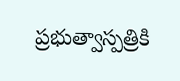ప్రభుత్వాస్పత్రికి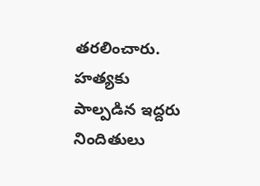తరలించారు. హత్యకు పాల్పడిన ఇద్దరు నిందితులు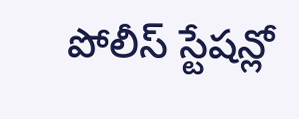పోలీస్ స్టేషన్లో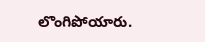లొంగిపోయారు.